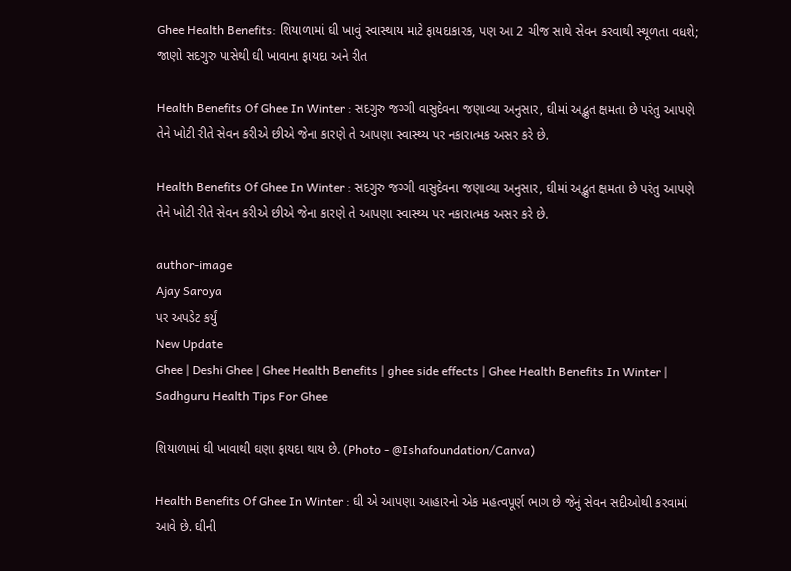Ghee Health Benefits: શિયાળામાં ઘી ખાવું સ્વાસ્થાય માટે ફાયદાકારક, પણ આ 2 ચીજ સાથે સેવન કરવાથી સ્થૂળતા વધશે; જાણો સદગુરુ પાસેથી ઘી ખાવાના ફાયદા અને રીત

Health Benefits Of Ghee In Winter : સદગુરુ જગ્ગી વાસુદેવના જણાવ્યા અનુસાર, ઘીમાં અદ્ભુત ક્ષમતા છે પરંતુ આપણે તેને ખોટી રીતે સેવન કરીએ છીએ જેના કારણે તે આપણા સ્વાસ્થ્ય પર નકારાત્મક અસર કરે છે.

Health Benefits Of Ghee In Winter : સદગુરુ જગ્ગી વાસુદેવના જણાવ્યા અનુસાર, ઘીમાં અદ્ભુત ક્ષમતા છે પરંતુ આપણે તેને ખોટી રીતે સેવન કરીએ છીએ જેના કારણે તે આપણા સ્વાસ્થ્ય પર નકારાત્મક અસર કરે છે.

author-image
Ajay Saroya
પર અપડેટ કર્યું
New Update
Ghee | Deshi Ghee | Ghee Health Benefits | ghee side effects | Ghee Health Benefits In Winter | Sadhguru Health Tips For Ghee

શિયાળામાં ઘી ખાવાથી ઘણા ફાયદા થાય છે. (Photo - @Ishafoundation/Canva)

Health Benefits Of Ghee In Winter : ઘી એ આપણા આહારનો એક મહત્વપૂર્ણ ભાગ છે જેનું સેવન સદીઓથી કરવામાં આવે છે. ઘીની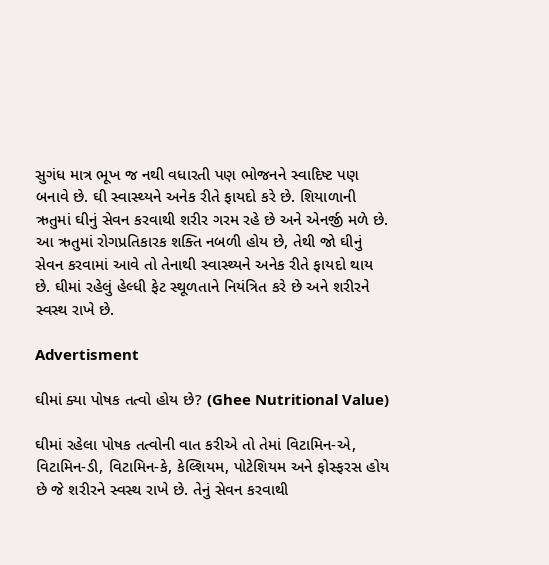સુગંધ માત્ર ભૂખ જ નથી વધારતી પણ ભોજનને સ્વાદિષ્ટ પણ બનાવે છે. ઘી સ્વાસ્થ્યને અનેક રીતે ફાયદો કરે છે. શિયાળાની ઋતુમાં ઘીનું સેવન કરવાથી શરીર ગરમ રહે છે અને એનર્જી મળે છે. આ ઋતુમાં રોગપ્રતિકારક શક્તિ નબળી હોય છે, તેથી જો ઘીનું સેવન કરવામાં આવે તો તેનાથી સ્વાસ્થ્યને અનેક રીતે ફાયદો થાય છે. ઘીમાં રહેલું હેલ્ધી ફેટ સ્થૂળતાને નિયંત્રિત કરે છે અને શરીરને સ્વસ્થ રાખે છે.

Advertisment

ઘીમાં ક્યા પોષક તત્વો હોય છે? (Ghee Nutritional Value)

ઘીમાં રહેલા પોષક તત્વોની વાત કરીએ તો તેમાં વિટામિન-એ, વિટામિન-ડી, વિટામિન-કે, કેલ્શિયમ, પોટેશિયમ અને ફોસ્ફરસ હોય છે જે શરીરને સ્વસ્થ રાખે છે. તેનું સેવન કરવાથી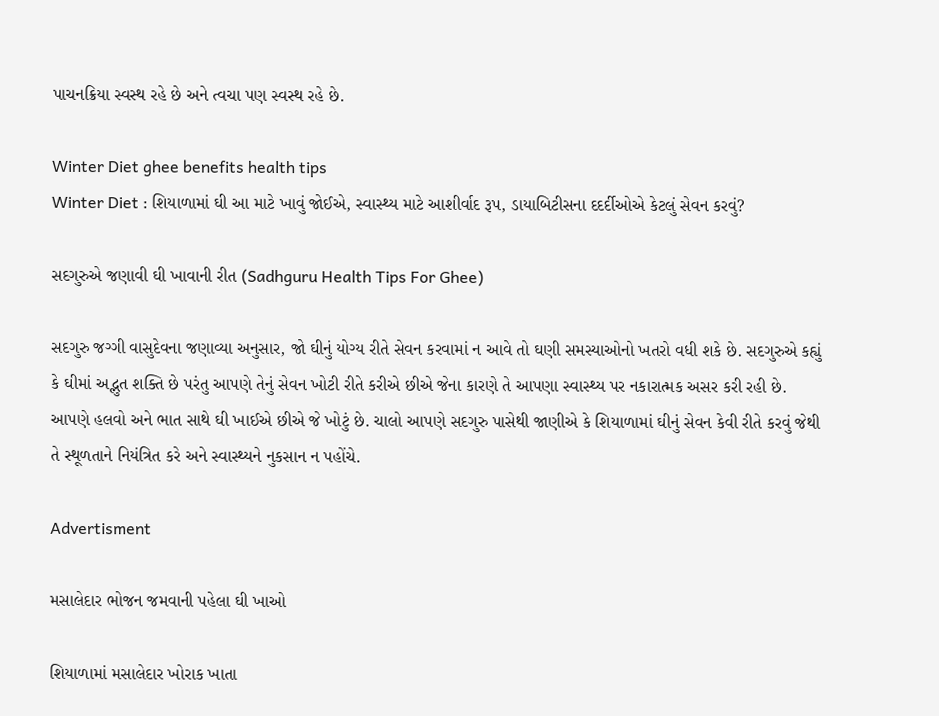પાચનક્રિયા સ્વસ્થ રહે છે અને ત્વચા પણ સ્વસ્થ રહે છે.

Winter Diet ghee benefits health tips
Winter Diet : શિયાળામાં ઘી આ માટે ખાવું જોઈએ, સ્વાસ્થ્ય માટે આશીર્વાદ રૂપ, ડાયાબિટીસના દદર્દીઓએ કેટલું સેવન કરવું?

સદગુરુએ જણાવી ઘી ખાવાની રીત (Sadhguru Health Tips For Ghee)

સદગુરુ જગ્ગી વાસુદેવના જણાવ્યા અનુસાર, જો ઘીનું યોગ્ય રીતે સેવન કરવામાં ન આવે તો ઘણી સમસ્યાઓનો ખતરો વધી શકે છે. સદગુરુએ કહ્યું કે ઘીમાં અદ્ભુત શક્તિ છે પરંતુ આપણે તેનું સેવન ખોટી રીતે કરીએ છીએ જેના કારણે તે આપણા સ્વાસ્થ્ય પર નકારાત્મક અસર કરી રહી છે. આપણે હલવો અને ભાત સાથે ઘી ખાઈએ છીએ જે ખોટું છે. ચાલો આપણે સદગુરુ પાસેથી જાણીએ કે શિયાળામાં ઘીનું સેવન કેવી રીતે કરવું જેથી તે સ્થૂળતાને નિયંત્રિત કરે અને સ્વાસ્થ્યને નુકસાન ન પહોંચે.

Advertisment

મસાલેદાર ભોજન જમવાની પહેલા ઘી ખાઓ

શિયાળામાં મસાલેદાર ખોરાક ખાતા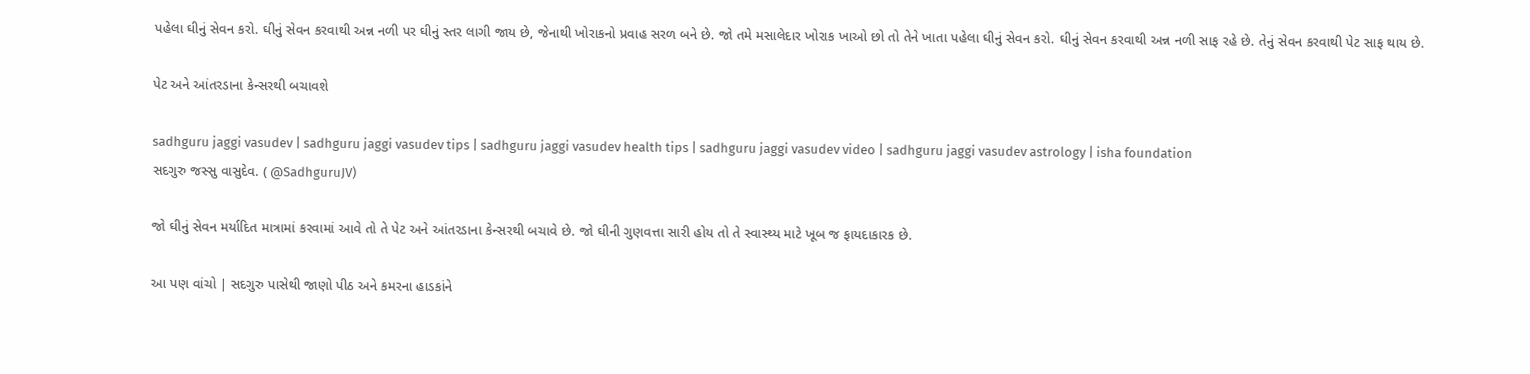પહેલા ઘીનું સેવન કરો. ઘીનું સેવન કરવાથી અન્ન નળી પર ઘીનું સ્તર લાગી જાય છે, જેનાથી ખોરાકનો પ્રવાહ સરળ બને છે. જો તમે મસાલેદાર ખોરાક ખાઓ છો તો તેને ખાતા પહેલા ઘીનું સેવન કરો. ઘીનું સેવન કરવાથી અન્ન નળી સાફ રહે છે. તેનું સેવન કરવાથી પેટ સાફ થાય છે.

પેટ અને આંતરડાના કેન્સરથી બચાવશે

sadhguru jaggi vasudev | sadhguru jaggi vasudev tips | sadhguru jaggi vasudev health tips | sadhguru jaggi vasudev video | sadhguru jaggi vasudev astrology | isha foundation
સદગુરુ જસ્સુ વાસુદેવ. ( @SadhguruJV)

જો ઘીનું સેવન મર્યાદિત માત્રામાં કરવામાં આવે તો તે પેટ અને આંતરડાના કેન્સરથી બચાવે છે. જો ઘીની ગુણવત્તા સારી હોય તો તે સ્વાસ્થ્ય માટે ખૂબ જ ફાયદાકારક છે.

આ પણ વાંચો | સદગુરુ પાસેથી જાણો પીઠ અને કમરના હાડકાંને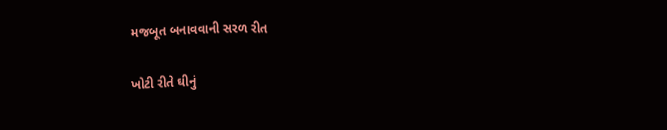મજબૂત બનાવવાની સરળ રીત

ખોટી રીતે ઘીનું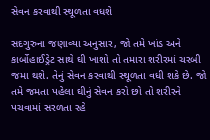સેવન કરવાથી સ્થૂળતા વધશે

સદગુરુના જણાવ્યા અનુસાર, જો તમે ખાંડ અને કાર્બોહાઈડ્રેટ સાથે ઘી ખાશો તો તમારા શરીરમાં ચરબી જમા થશે. તેનું સેવન કરવાથી સ્થૂળતા વધી શકે છે. જો તમે જમતા પહેલા ઘીનું સેવન કરો છો તો શરીરને પચવામાં સરળતા રહે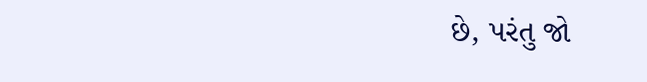છે, પરંતુ જો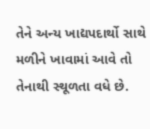તેને અન્ય ખાદ્યપદાર્થો સાથે મળીને ખાવામાં આવે તો તેનાથી સ્થૂળતા વધે છે.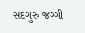સદગુરુ જગ્ગી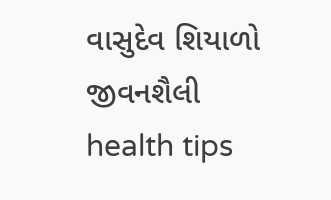વાસુદેવ શિયાળો જીવનશૈલી health tips